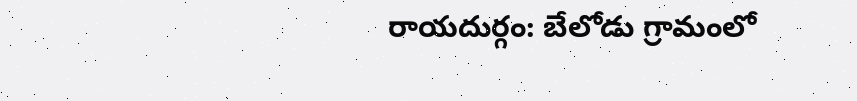రాయదుర్గం: బేలోడు గ్రామంలో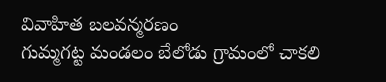వివాహిత బలవన్మరణం
గుమ్మగట్ట మండలం బేలోడు గ్రామంలో చాకలి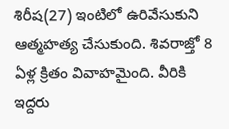శిరీష(27) ఇంటిలో ఉరివేసుకుని ఆత్మహత్య చేసుకుంది. శివరాజ్తో 8 ఏళ్ల క్రితం వివాహమైంది. వీరికి ఇద్దరు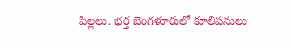పిల్లలు. భర్త బెంగళూరులో కూలిపనులు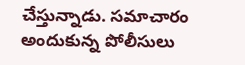చేస్తున్నాడు. సమాచారం అందుకున్న పోలీసులు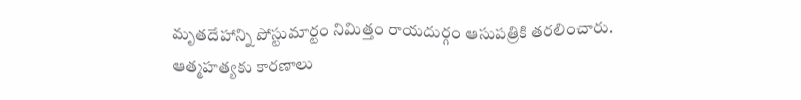మృతదేహాన్ని పోస్టుమార్టం నిమిత్తం రాయదుర్గం ఆసుపత్రికి తరలించారు. ఆత్మహత్యకు కారణాలు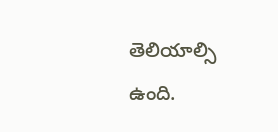తెలియాల్సి ఉంది.